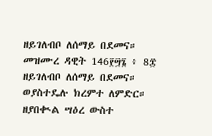ዘይገለብቦ ለሰማይ በደመና። መዝሙረ ዳዊት 146፻፵፮ ፥ 8፰ ዘይገለብቦ ለሰማይ በደመና። ወያስተዴሉ ክረምተ ለምድር። ዘያበቊል ሣዕረ ውስተ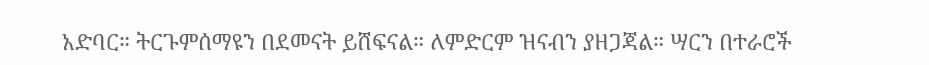አድባር። ትርጉምሰማዩን በደመናት ይሸፍናል። ለምድርም ዝናብን ያዘጋጃል። ሣርን በተራሮች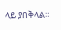ላይ ያበቅላል።